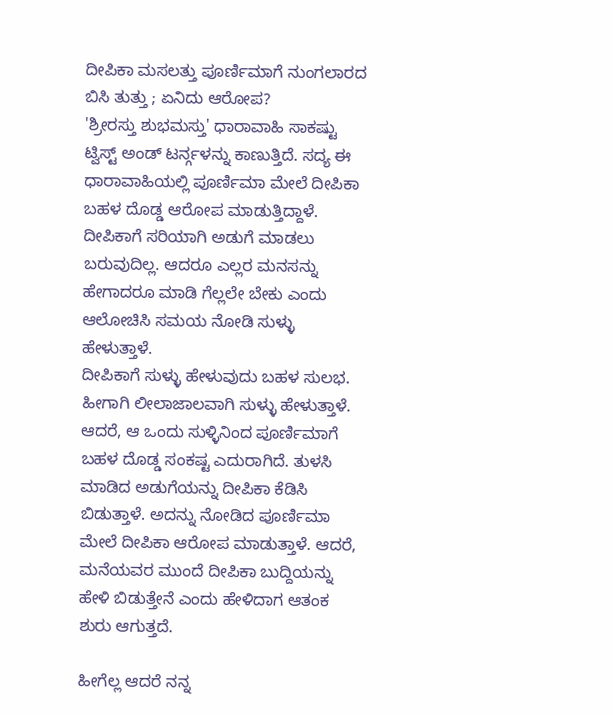ದೀಪಿಕಾ ಮಸಲತ್ತು ಪೂರ್ಣಿಮಾಗೆ ನುಂಗಲಾರದ ಬಿಸಿ ತುತ್ತು ; ಏನಿದು ಆರೋಪ?
'ಶ್ರೀರಸ್ತು ಶುಭಮಸ್ತು' ಧಾರಾವಾಹಿ ಸಾಕಷ್ಟು ಟ್ವಿಸ್ಟ್ ಅಂಡ್ ಟರ್ನ್ಗಳನ್ನು ಕಾಣುತ್ತಿದೆ. ಸದ್ಯ ಈ ಧಾರಾವಾಹಿಯಲ್ಲಿ ಪೂರ್ಣಿಮಾ ಮೇಲೆ ದೀಪಿಕಾ ಬಹಳ ದೊಡ್ಡ ಆರೋಪ ಮಾಡುತ್ತಿದ್ದಾಳೆ. ದೀಪಿಕಾಗೆ ಸರಿಯಾಗಿ ಅಡುಗೆ ಮಾಡಲು ಬರುವುದಿಲ್ಲ. ಆದರೂ ಎಲ್ಲರ ಮನಸನ್ನು ಹೇಗಾದರೂ ಮಾಡಿ ಗೆಲ್ಲಲೇ ಬೇಕು ಎಂದು ಆಲೋಚಿಸಿ ಸಮಯ ನೋಡಿ ಸುಳ್ಳು ಹೇಳುತ್ತಾಳೆ.
ದೀಪಿಕಾಗೆ ಸುಳ್ಳು ಹೇಳುವುದು ಬಹಳ ಸುಲಭ. ಹೀಗಾಗಿ ಲೀಲಾಜಾಲವಾಗಿ ಸುಳ್ಳು ಹೇಳುತ್ತಾಳೆ. ಆದರೆ, ಆ ಒಂದು ಸುಳ್ಳಿನಿಂದ ಪೂರ್ಣಿಮಾಗೆ ಬಹಳ ದೊಡ್ಡ ಸಂಕಷ್ಟ ಎದುರಾಗಿದೆ. ತುಳಸಿ ಮಾಡಿದ ಅಡುಗೆಯನ್ನು ದೀಪಿಕಾ ಕೆಡಿಸಿ ಬಿಡುತ್ತಾಳೆ. ಅದನ್ನು ನೋಡಿದ ಪೂರ್ಣಿಮಾ ಮೇಲೆ ದೀಪಿಕಾ ಆರೋಪ ಮಾಡುತ್ತಾಳೆ. ಆದರೆ, ಮನೆಯವರ ಮುಂದೆ ದೀಪಿಕಾ ಬುದ್ದಿಯನ್ನು ಹೇಳಿ ಬಿಡುತ್ತೇನೆ ಎಂದು ಹೇಳಿದಾಗ ಆತಂಕ ಶುರು ಆಗುತ್ತದೆ.

ಹೀಗೆಲ್ಲ ಆದರೆ ನನ್ನ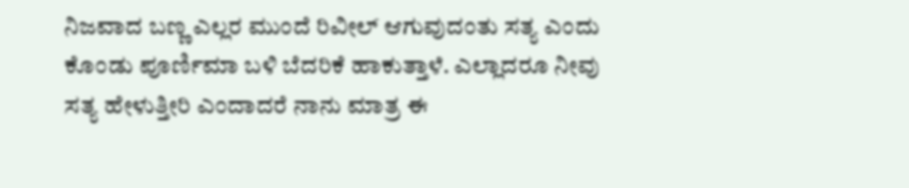ನಿಜವಾದ ಬಣ್ಣ ಎಲ್ಲರ ಮುಂದೆ ರಿವೀಲ್ ಆಗುವುದಂತು ಸತ್ಯ ಎಂದು ಕೊಂಡು ಪೂರ್ಣಿಮಾ ಬಳಿ ಬೆದರಿಕೆ ಹಾಕುತ್ತಾಳೆ. ಎಲ್ಲಾದರೂ ನೀವು ಸತ್ಯ ಹೇಳುತ್ತೀರಿ ಎಂದಾದರೆ ನಾನು ಮಾತ್ರ ಈ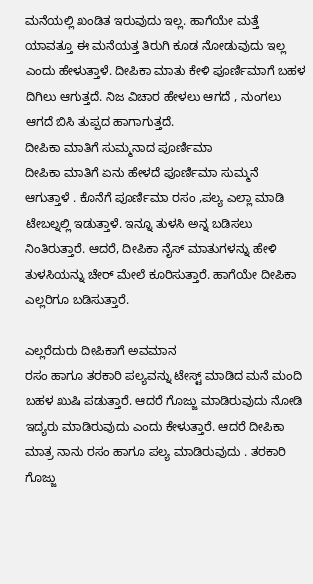ಮನೆಯಲ್ಲಿ ಖಂಡಿತ ಇರುವುದು ಇಲ್ಲ. ಹಾಗೆಯೇ ಮತ್ತೆ ಯಾವತ್ತೂ ಈ ಮನೆಯತ್ತ ತಿರುಗಿ ಕೂಡ ನೋಡುವುದು ಇಲ್ಲ ಎಂದು ಹೇಳುತ್ತಾಳೆ. ದೀಪಿಕಾ ಮಾತು ಕೇಳಿ ಪೂರ್ಣಿಮಾಗೆ ಬಹಳ ದಿಗಿಲು ಆಗುತ್ತದೆ. ನಿಜ ವಿಚಾರ ಹೇಳಲು ಆಗದೆ , ನುಂಗಲು ಆಗದೆ ಬಿಸಿ ತುಪ್ಪದ ಹಾಗಾಗುತ್ತದೆ.
ದೀಪಿಕಾ ಮಾತಿಗೆ ಸುಮ್ಮನಾದ ಪೂರ್ಣಿಮಾ
ದೀಪಿಕಾ ಮಾತಿಗೆ ಏನು ಹೇಳದೆ ಪೂರ್ಣಿಮಾ ಸುಮ್ಮನೆ ಆಗುತ್ತಾಳೆ . ಕೊನೆಗೆ ಪೂರ್ಣಿಮಾ ರಸಂ ,ಪಲ್ಯ ಎಲ್ಲಾ ಮಾಡಿ ಟೇಬಲ್ನಲ್ಲಿ ಇಡುತ್ತಾಳೆ. ಇನ್ನೂ ತುಳಸಿ ಅನ್ನ ಬಡಿಸಲು ನಿಂತಿರುತ್ತಾರೆ. ಆದರೆ, ದೀಪಿಕಾ ನೈಸ್ ಮಾತುಗಳನ್ನು ಹೇಳಿ ತುಳಸಿಯನ್ನು ಚೇರ್ ಮೇಲೆ ಕೂರಿಸುತ್ತಾರೆ. ಹಾಗೆಯೇ ದೀಪಿಕಾ ಎಲ್ಲರಿಗೂ ಬಡಿಸುತ್ತಾರೆ.

ಎಲ್ಲರೆದುರು ದೀಪಿಕಾಗೆ ಅವಮಾನ
ರಸಂ ಹಾಗೂ ತರಕಾರಿ ಪಲ್ಯವನ್ನು ಟೇಸ್ಟ್ ಮಾಡಿದ ಮನೆ ಮಂದಿ ಬಹಳ ಖುಷಿ ಪಡುತ್ತಾರೆ. ಆದರೆ ಗೊಜ್ಜು ಮಾಡಿರುವುದು ನೋಡಿ ಇದ್ಯರು ಮಾಡಿರುವುದು ಎಂದು ಕೇಳುತ್ತಾರೆ. ಆದರೆ ದೀಪಿಕಾ ಮಾತ್ರ ನಾನು ರಸಂ ಹಾಗೂ ಪಲ್ಯ ಮಾಡಿರುವುದು . ತರಕಾರಿ ಗೊಜ್ಜು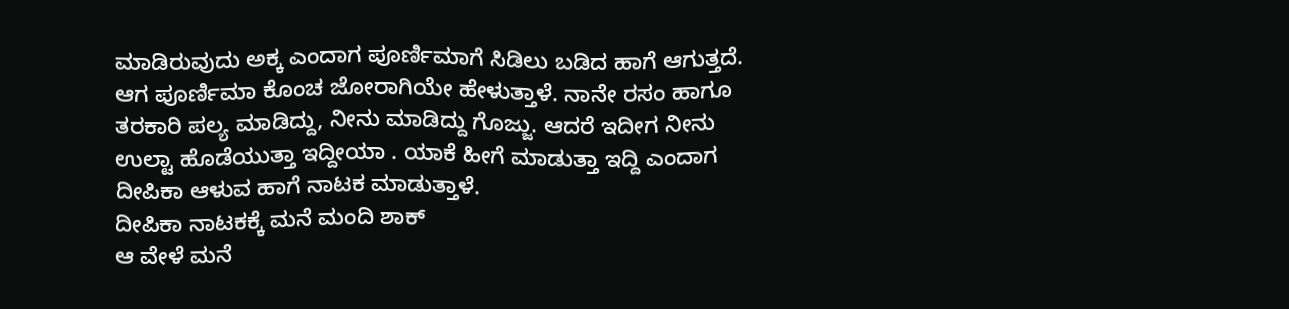ಮಾಡಿರುವುದು ಅಕ್ಕ ಎಂದಾಗ ಪೂರ್ಣಿಮಾಗೆ ಸಿಡಿಲು ಬಡಿದ ಹಾಗೆ ಆಗುತ್ತದೆ. ಆಗ ಪೂರ್ಣಿಮಾ ಕೊಂಚ ಜೋರಾಗಿಯೇ ಹೇಳುತ್ತಾಳೆ. ನಾನೇ ರಸಂ ಹಾಗೂ ತರಕಾರಿ ಪಲ್ಯ ಮಾಡಿದ್ದು, ನೀನು ಮಾಡಿದ್ದು ಗೊಜ್ಜು. ಆದರೆ ಇದೀಗ ನೀನು ಉಲ್ಟಾ ಹೊಡೆಯುತ್ತಾ ಇದ್ದೀಯಾ . ಯಾಕೆ ಹೀಗೆ ಮಾಡುತ್ತಾ ಇದ್ದಿ ಎಂದಾಗ ದೀಪಿಕಾ ಆಳುವ ಹಾಗೆ ನಾಟಕ ಮಾಡುತ್ತಾಳೆ.
ದೀಪಿಕಾ ನಾಟಕಕ್ಕೆ ಮನೆ ಮಂದಿ ಶಾಕ್
ಆ ವೇಳೆ ಮನೆ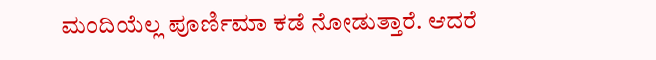ಮಂದಿಯೆಲ್ಲ ಪೂರ್ಣಿಮಾ ಕಡೆ ನೋಡುತ್ತಾರೆ. ಆದರೆ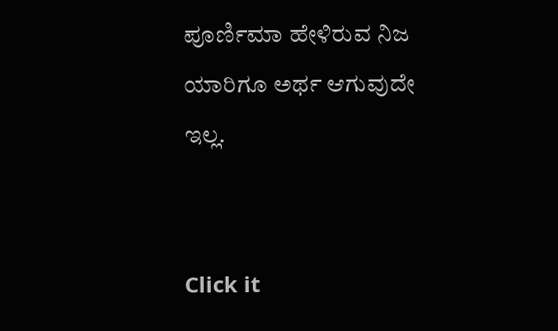ಪೂರ್ಣಿಮಾ ಹೇಳಿರುವ ನಿಜ ಯಾರಿಗೂ ಅರ್ಥ ಆಗುವುದೇ ಇಲ್ಲ.


Click it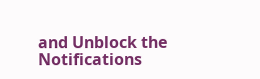and Unblock the Notifications